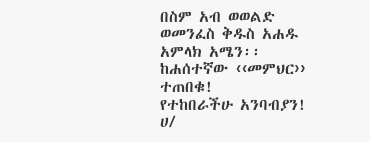በስም አብ ወወልድ ወመንፈስ ቅዱስ አሐዱ አምላክ አሜን፡፡
ከሐሰተኛው ‹‹መምህር›› ተጠበቁ!
የተከበራችሁ አንባብያን!
ሀ/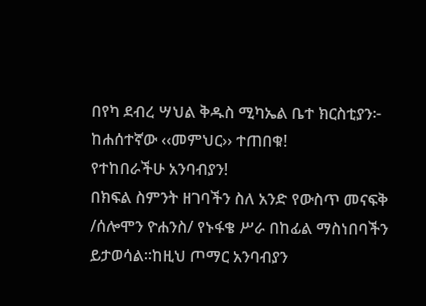በየካ ደብረ ሣህል ቅዱስ ሚካኤል ቤተ ክርስቲያን፦
ከሐሰተኛው ‹‹መምህር›› ተጠበቁ!
የተከበራችሁ አንባብያን!
በክፍል ስምንት ዘገባችን ስለ አንድ የውስጥ መናፍቅ /ሰሎሞን ዮሐንስ/ የኑፋቄ ሥራ በከፊል ማስነበባችን ይታወሳል፡፡ከዚህ ጦማር አንባብያን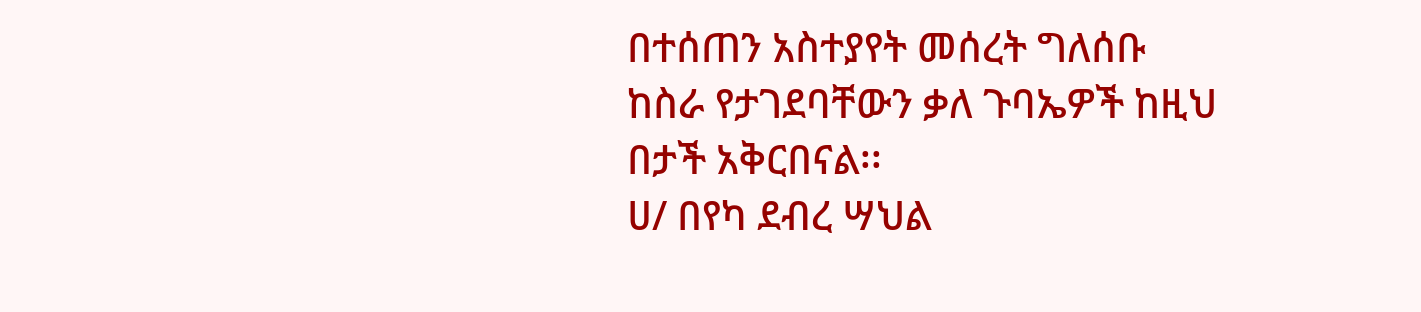በተሰጠን አስተያየት መሰረት ግለሰቡ
ከስራ የታገደባቸውን ቃለ ጉባኤዎች ከዚህ በታች አቅርበናል፡፡
ሀ/ በየካ ደብረ ሣህል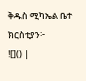ቅዱስ ሚካኤል ቤተ ክርስቲያን፦
![]() |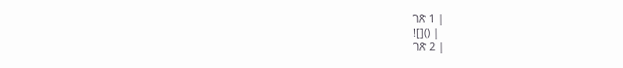ገጽ 1 |
![]() |
ገጽ 2 |